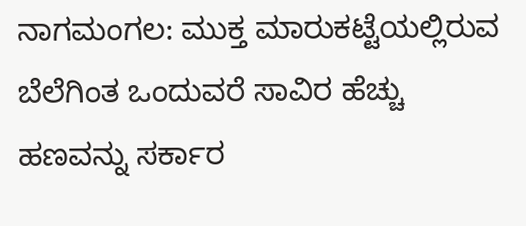ನಾಗಮಂಗಲ: ಮುಕ್ತ ಮಾರುಕಟ್ಟೆಯಲ್ಲಿರುವ ಬೆಲೆಗಿಂತ ಒಂದುವರೆ ಸಾವಿರ ಹೆಚ್ಚು ಹಣವನ್ನು ಸರ್ಕಾರ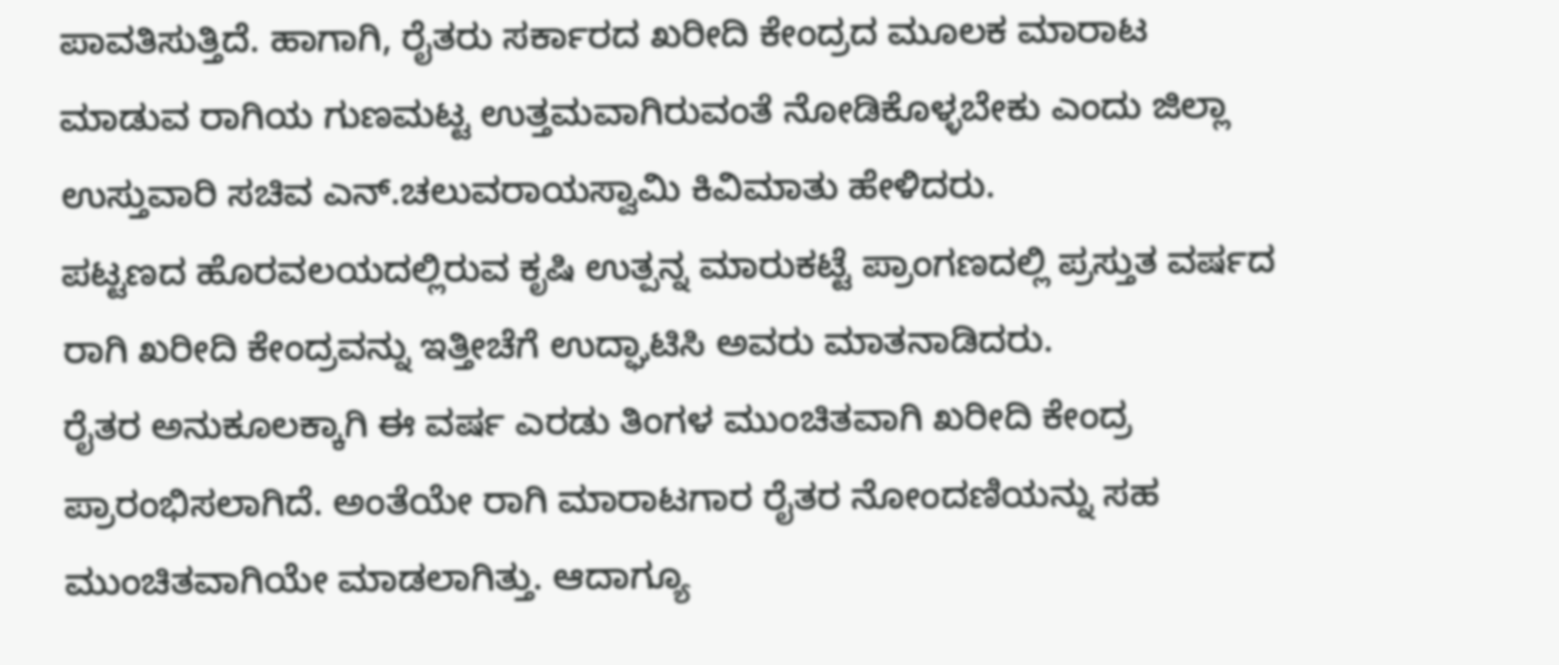ಪಾವತಿಸುತ್ತಿದೆ. ಹಾಗಾಗಿ, ರೈತರು ಸರ್ಕಾರದ ಖರೀದಿ ಕೇಂದ್ರದ ಮೂಲಕ ಮಾರಾಟ ಮಾಡುವ ರಾಗಿಯ ಗುಣಮಟ್ಟ ಉತ್ತಮವಾಗಿರುವಂತೆ ನೋಡಿಕೊಳ್ಳಬೇಕು ಎಂದು ಜಿಲ್ಲಾ ಉಸ್ತುವಾರಿ ಸಚಿವ ಎನ್.ಚಲುವರಾಯಸ್ವಾಮಿ ಕಿವಿಮಾತು ಹೇಳಿದರು.
ಪಟ್ಟಣದ ಹೊರವಲಯದಲ್ಲಿರುವ ಕೃಷಿ ಉತ್ಪನ್ನ ಮಾರುಕಟ್ಟೆ ಪ್ರಾಂಗಣದಲ್ಲಿ ಪ್ರಸ್ತುತ ವರ್ಷದ ರಾಗಿ ಖರೀದಿ ಕೇಂದ್ರವನ್ನು ಇತ್ತೀಚೆಗೆ ಉದ್ಘಾಟಿಸಿ ಅವರು ಮಾತನಾಡಿದರು.
ರೈತರ ಅನುಕೂಲಕ್ಕಾಗಿ ಈ ವರ್ಷ ಎರಡು ತಿಂಗಳ ಮುಂಚಿತವಾಗಿ ಖರೀದಿ ಕೇಂದ್ರ ಪ್ರಾರಂಭಿಸಲಾಗಿದೆ. ಅಂತೆಯೇ ರಾಗಿ ಮಾರಾಟಗಾರ ರೈತರ ನೋಂದಣಿಯನ್ನು ಸಹ ಮುಂಚಿತವಾಗಿಯೇ ಮಾಡಲಾಗಿತ್ತು. ಆದಾಗ್ಯೂ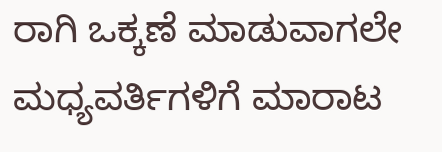ರಾಗಿ ಒಕ್ಕಣೆ ಮಾಡುವಾಗಲೇ ಮಧ್ಯವರ್ತಿಗಳಿಗೆ ಮಾರಾಟ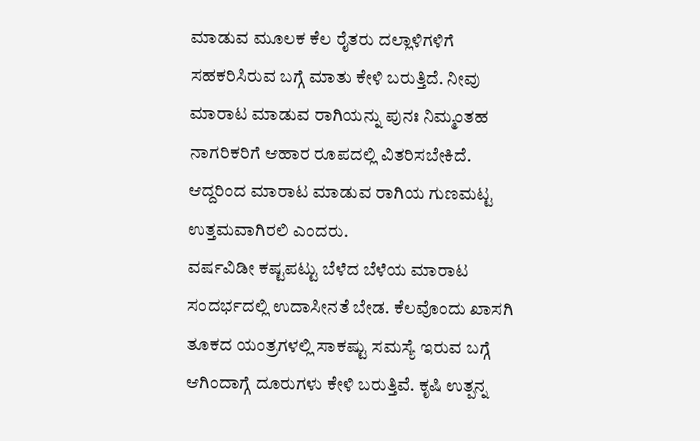ಮಾಡುವ ಮೂಲಕ ಕೆಲ ರೈತರು ದಲ್ಲಾಳಿಗಳಿಗೆ ಸಹಕರಿಸಿರುವ ಬಗ್ಗೆ ಮಾತು ಕೇಳಿ ಬರುತ್ತಿದೆ. ನೀವು ಮಾರಾಟ ಮಾಡುವ ರಾಗಿಯನ್ನು ಪುನಃ ನಿಮ್ಮಂತಹ ನಾಗರಿಕರಿಗೆ ಆಹಾರ ರೂಪದಲ್ಲಿ ವಿತರಿಸಬೇಕಿದೆ. ಆದ್ದರಿಂದ ಮಾರಾಟ ಮಾಡುವ ರಾಗಿಯ ಗುಣಮಟ್ಟ ಉತ್ತಮವಾಗಿರಲಿ ಎಂದರು.
ವರ್ಷವಿಡೀ ಕಷ್ಟಪಟ್ಟು ಬೆಳೆದ ಬೆಳೆಯ ಮಾರಾಟ ಸಂದರ್ಭದಲ್ಲಿ ಉದಾಸೀನತೆ ಬೇಡ. ಕೆಲವೊಂದು ಖಾಸಗಿ ತೂಕದ ಯಂತ್ರಗಳಲ್ಲಿ ಸಾಕಷ್ಟು ಸಮಸ್ಯೆ ಇರುವ ಬಗ್ಗೆ ಆಗಿಂದಾಗ್ಗೆ ದೂರುಗಳು ಕೇಳಿ ಬರುತ್ತಿವೆ. ಕೃಷಿ ಉತ್ಪನ್ನ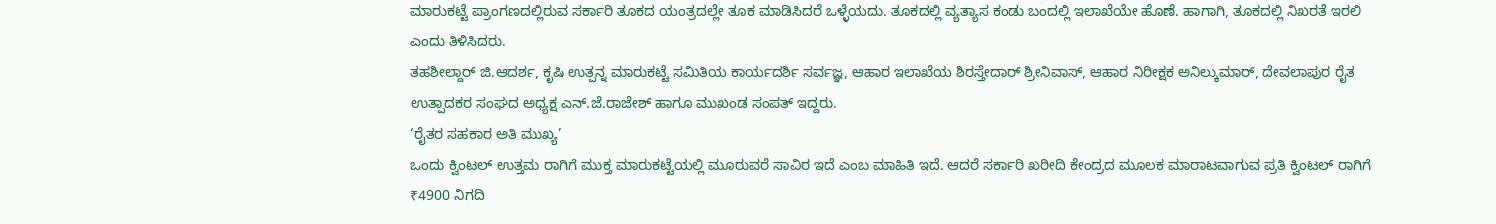ಮಾರುಕಟ್ಟೆ ಪ್ರಾಂಗಣದಲ್ಲಿರುವ ಸರ್ಕಾರಿ ತೂಕದ ಯಂತ್ರದಲ್ಲೇ ತೂಕ ಮಾಡಿಸಿದರೆ ಒಳ್ಳೆಯದು. ತೂಕದಲ್ಲಿ ವ್ಯತ್ಯಾಸ ಕಂಡು ಬಂದಲ್ಲಿ ಇಲಾಖೆಯೇ ಹೊಣೆ. ಹಾಗಾಗಿ, ತೂಕದಲ್ಲಿ ನಿಖರತೆ ಇರಲಿ ಎಂದು ತಿಳಿಸಿದರು.
ತಹಶೀಲ್ದಾರ್ ಜಿ.ಆದರ್ಶ, ಕೃಷಿ ಉತ್ಪನ್ನ ಮಾರುಕಟ್ಟೆ ಸಮಿತಿಯ ಕಾರ್ಯದರ್ಶಿ ಸರ್ವಜ್ಞ, ಆಹಾರ ಇಲಾಖೆಯ ಶಿರಸ್ತೇದಾರ್ ಶ್ರೀನಿವಾಸ್, ಆಹಾರ ನಿರೀಕ್ಷಕ ಅನಿಲ್ಕುಮಾರ್, ದೇವಲಾಪುರ ರೈತ ಉತ್ಪಾದಕರ ಸಂಘದ ಅಧ್ಯಕ್ಷ ಎನ್.ಜೆ.ರಾಜೇಶ್ ಹಾಗೂ ಮುಖಂಡ ಸಂಪತ್ ಇದ್ದರು.
‘ರೈತರ ಸಹಕಾರ ಅತಿ ಮುಖ್ಯ’
ಒಂದು ಕ್ವಿಂಟಲ್ ಉತ್ತಮ ರಾಗಿಗೆ ಮುಕ್ತ ಮಾರುಕಟ್ಟೆಯಲ್ಲಿ ಮೂರುವರೆ ಸಾವಿರ ಇದೆ ಎಂಬ ಮಾಹಿತಿ ಇದೆ. ಆದರೆ ಸರ್ಕಾರಿ ಖರೀದಿ ಕೇಂದ್ರದ ಮೂಲಕ ಮಾರಾಟವಾಗುವ ಪ್ರತಿ ಕ್ವಿಂಟಲ್ ರಾಗಿಗೆ ₹4900 ನಿಗದಿ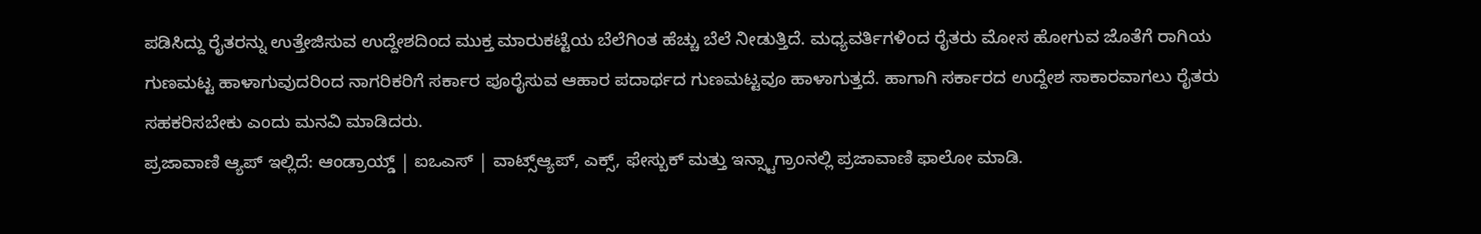ಪಡಿಸಿದ್ದು ರೈತರನ್ನು ಉತ್ತೇಜಿಸುವ ಉದ್ದೇಶದಿಂದ ಮುಕ್ತ ಮಾರುಕಟ್ಟೆಯ ಬೆಲೆಗಿಂತ ಹೆಚ್ಚು ಬೆಲೆ ನೀಡುತ್ತಿದೆ. ಮಧ್ಯವರ್ತಿಗಳಿಂದ ರೈತರು ಮೋಸ ಹೋಗುವ ಜೊತೆಗೆ ರಾಗಿಯ ಗುಣಮಟ್ಟ ಹಾಳಾಗುವುದರಿಂದ ನಾಗರಿಕರಿಗೆ ಸರ್ಕಾರ ಪೂರೈಸುವ ಆಹಾರ ಪದಾರ್ಥದ ಗುಣಮಟ್ಟವೂ ಹಾಳಾಗುತ್ತದೆ. ಹಾಗಾಗಿ ಸರ್ಕಾರದ ಉದ್ದೇಶ ಸಾಕಾರವಾಗಲು ರೈತರು ಸಹಕರಿಸಬೇಕು ಎಂದು ಮನವಿ ಮಾಡಿದರು.
ಪ್ರಜಾವಾಣಿ ಆ್ಯಪ್ ಇಲ್ಲಿದೆ: ಆಂಡ್ರಾಯ್ಡ್ | ಐಒಎಸ್ | ವಾಟ್ಸ್ಆ್ಯಪ್, ಎಕ್ಸ್, ಫೇಸ್ಬುಕ್ ಮತ್ತು ಇನ್ಸ್ಟಾಗ್ರಾಂನಲ್ಲಿ ಪ್ರಜಾವಾಣಿ ಫಾಲೋ ಮಾಡಿ.